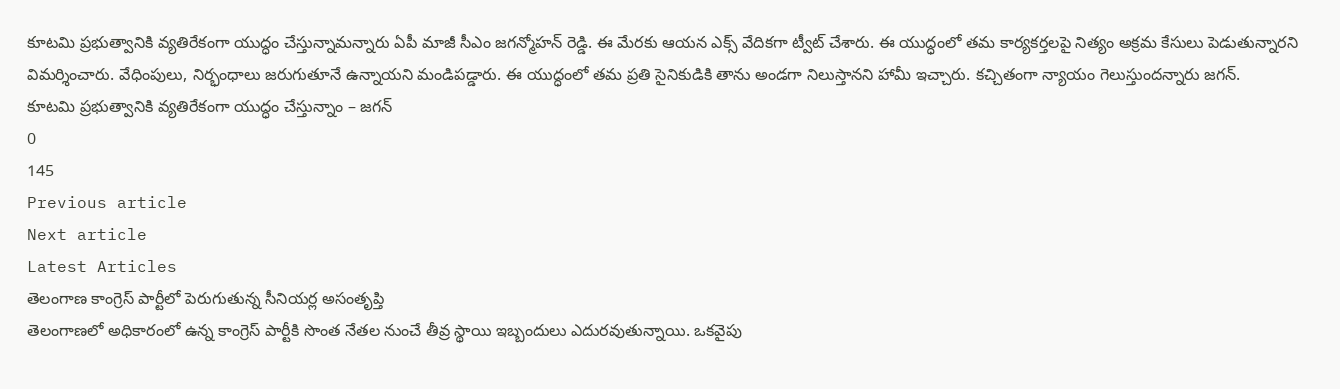కూటమి ప్రభుత్వానికి వ్యతిరేకంగా యుద్ధం చేస్తున్నామన్నారు ఏపీ మాజీ సీఎం జగన్మోహన్ రెడ్డి. ఈ మేరకు ఆయన ఎక్స్ వేదికగా ట్వీట్ చేశారు. ఈ యుద్ధంలో తమ కార్యకర్తలపై నిత్యం అక్రమ కేసులు పెడుతున్నారని విమర్శించారు. వేధింపులు, నిర్భంధాలు జరుగుతూనే ఉన్నాయని మండిపడ్డారు. ఈ యుద్ధంలో తమ ప్రతి సైనికుడికి తాను అండగా నిలుస్తానని హామీ ఇచ్చారు. కచ్చితంగా న్యాయం గెలుస్తుందన్నారు జగన్.
కూటమి ప్రభుత్వానికి వ్యతిరేకంగా యుద్ధం చేస్తున్నాం – జగన్
0
145
Previous article
Next article
Latest Articles
తెలంగాణ కాంగ్రెస్ పార్టీలో పెరుగుతున్న సీనియర్ల అసంతృప్తి
తెలంగాణలో అధికారంలో ఉన్న కాంగ్రెస్ పార్టీకి సొంత నేతల నుంచే తీవ్ర స్థాయి ఇబ్బందులు ఎదురవుతున్నాయి. ఒకవైపు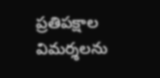ప్రతిపక్షాల విమర్శలను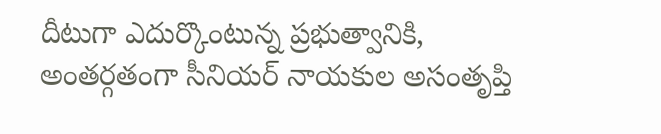దీటుగా ఎదుర్కొంటున్న ప్రభుత్వానికి, అంతర్గతంగా సీనియర్ నాయకుల అసంతృప్తి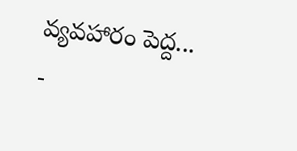వ్యవహారం పెద్ద...
-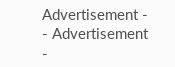Advertisement -
- Advertisement -